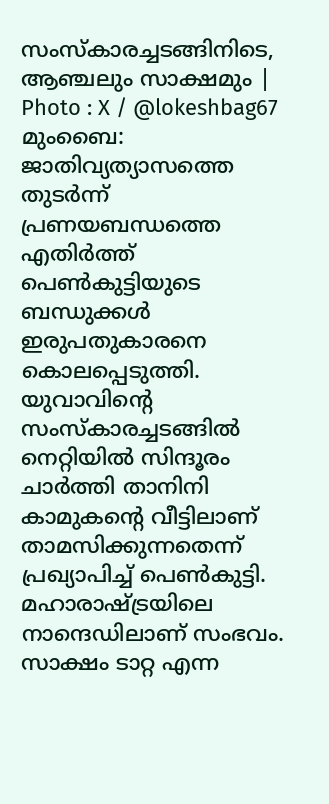സംസ്കാരച്ചടങ്ങിനിടെ, ആഞ്ചലും സാക്ഷമും | Photo : X / @lokeshbag67
മുംബൈ: ജാതിവ്യത്യാസത്തെ തുടർന്ന് പ്രണയബന്ധത്തെ എതിർത്ത് പെൺകുട്ടിയുടെ ബന്ധുക്കൾ ഇരുപതുകാരനെ കൊലപ്പെടുത്തി. യുവാവിന്റെ സംസ്കാരച്ചടങ്ങിൽ നെറ്റിയിൽ സിന്ദൂരം ചാർത്തി താനിനി കാമുകന്റെ വീട്ടിലാണ് താമസിക്കുന്നതെന്ന് പ്രഖ്യാപിച്ച് പെൺകുട്ടി.
മഹാരാഷ്ട്രയിലെ നാന്ദെഡിലാണ് സംഭവം. സാക്ഷം ടാറ്റ എന്ന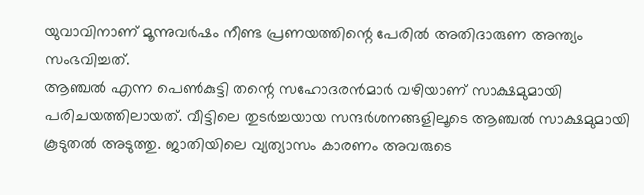യുവാവിനാണ് മൂന്നുവർഷം നീണ്ട പ്രണയത്തിന്റെ പേരിൽ അതിദാരുണ അന്ത്യം സംഭവിച്ചത്.
ആഞ്ചൽ എന്ന പെൺകുട്ടി തന്റെ സഹോദരൻമാർ വഴിയാണ് സാക്ഷമുമായി പരിചയത്തിലായത്. വീട്ടിലെ തുടർച്ചയായ സന്ദർശനങ്ങളിലൂടെ ആഞ്ചൽ സാക്ഷമുമായി കൂടുതൽ അടുത്തു. ജാതിയിലെ വ്യത്യാസം കാരണം അവരുടെ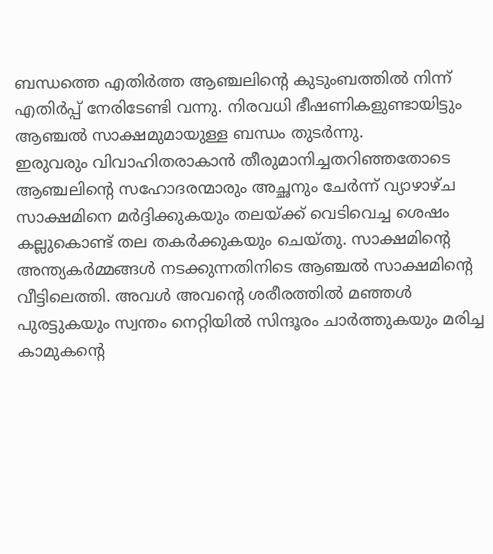ബന്ധത്തെ എതിർത്ത ആഞ്ചലിന്റെ കുടുംബത്തിൽ നിന്ന് എതിർപ്പ് നേരിടേണ്ടി വന്നു. നിരവധി ഭീഷണികളുണ്ടായിട്ടും ആഞ്ചൽ സാക്ഷമുമായുള്ള ബന്ധം തുടർന്നു.
ഇരുവരും വിവാഹിതരാകാൻ തീരുമാനിച്ചതറിഞ്ഞതോടെ ആഞ്ചലിന്റെ സഹോദരന്മാരും അച്ഛനും ചേർന്ന് വ്യാഴാഴ്ച സാക്ഷമിനെ മർദ്ദിക്കുകയും തലയ്ക്ക് വെടിവെച്ച ശെഷം കല്ലുകൊണ്ട് തല തകർക്കുകയും ചെയ്തു. സാക്ഷമിന്റെ അന്ത്യകർമ്മങ്ങൾ നടക്കുന്നതിനിടെ ആഞ്ചൽ സാക്ഷമിന്റെ വീട്ടിലെത്തി. അവൾ അവന്റെ ശരീരത്തിൽ മഞ്ഞൾ പുരട്ടുകയും സ്വന്തം നെറ്റിയിൽ സിന്ദൂരം ചാർത്തുകയും മരിച്ച കാമുകന്റെ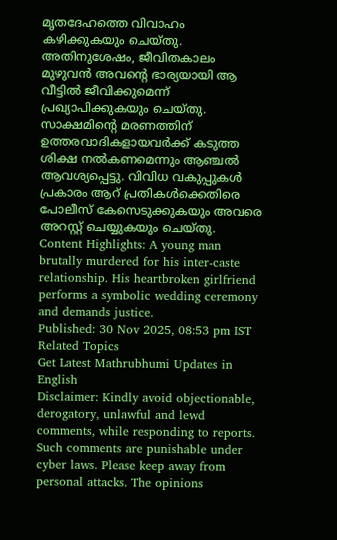മൃതദേഹത്തെ വിവാഹം കഴിക്കുകയും ചെയ്തു. അതിനുശേഷം, ജീവിതകാലം മുഴുവൻ അവന്റെ ഭാര്യയായി ആ വീട്ടിൽ ജീവിക്കുമെന്ന് പ്രഖ്യാപിക്കുകയും ചെയ്തു.
സാക്ഷമിന്റെ മരണത്തിന് ഉത്തരവാദികളായവർക്ക് കടുത്ത ശിക്ഷ നൽകണമെന്നും ആഞ്ചൽ ആവശ്യപ്പെട്ടു. വിവിധ വകുപ്പുകൾ പ്രകാരം ആറ് പ്രതികൾക്കെതിരെ പോലീസ് കേസെടുക്കുകയും അവരെ അറസ്റ്റ് ചെയ്യുകയും ചെയ്തു.
Content Highlights: A young man brutally murdered for his inter-caste relationship. His heartbroken girlfriend performs a symbolic wedding ceremony and demands justice.
Published: 30 Nov 2025, 08:53 pm IST
Related Topics
Get Latest Mathrubhumi Updates in English
Disclaimer: Kindly avoid objectionable, derogatory, unlawful and lewd comments, while responding to reports. Such comments are punishable under cyber laws. Please keep away from personal attacks. The opinions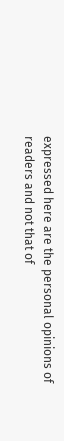expressed here are the personal opinions of readers and not that of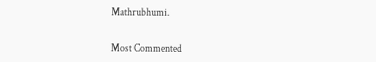Mathrubhumi.


Most Commented